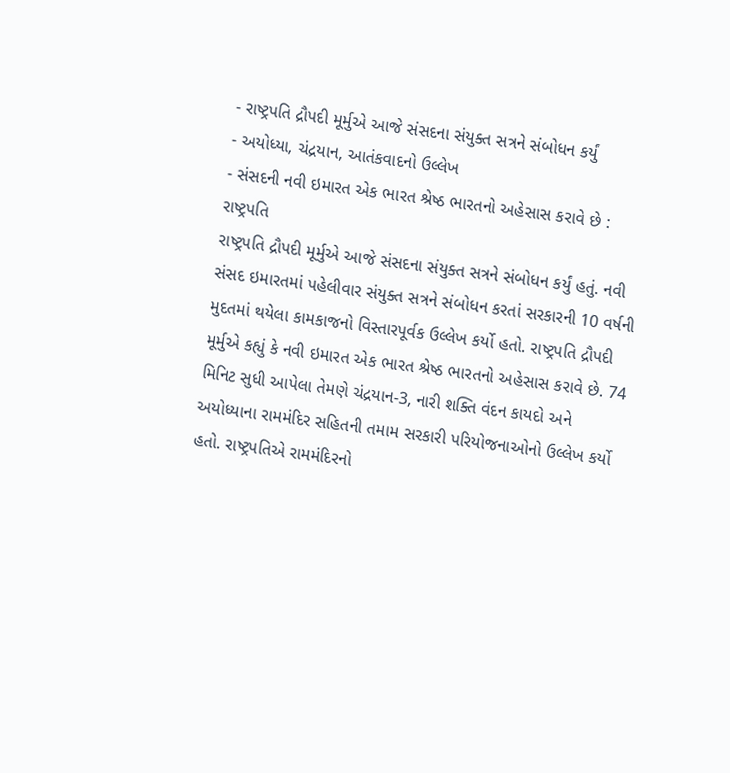- રાષ્ટ્રપતિ દ્રૌપદી મૂર્મુએ આજે સંસદના સંયુક્ત સત્રને સંબોધન કર્યું
- અયોધ્યા, ચંદ્રયાન, આતંકવાદનો ઉલ્લેખ
- સંસદની નવી ઇમારત એક ભારત શ્રેષ્ઠ ભારતનો અહેસાસ કરાવે છે : રાષ્ટ્રપતિ
રાષ્ટ્રપતિ દ્રૌપદી મૂર્મુએ આજે સંસદના સંયુક્ત સત્રને સંબોધન કર્યું હતું. નવી સંસદ ઇમારતમાં પહેલીવાર સંયુક્ત સત્રને સંબોધન કરતાં સરકારની 10 વર્ષની મુદતમાં થયેલા કામકાજનો વિસ્તારપૂર્વક ઉલ્લેખ કર્યો હતો. રાષ્ટ્રપતિ દ્રૌપદી મૂર્મુએ કહ્યું કે નવી ઇમારત એક ભારત શ્રેષ્ઠ ભારતનો અહેસાસ કરાવે છે. 74 મિનિટ સુધી આપેલા તેમણે ચંદ્રયાન-3, નારી શક્તિ વંદન કાયદો અને અયોધ્યાના રામમંદિર સહિતની તમામ સરકારી પરિયોજનાઓનો ઉલ્લેખ કર્યો હતો. રાષ્ટ્રપતિએ રામમંદિરનો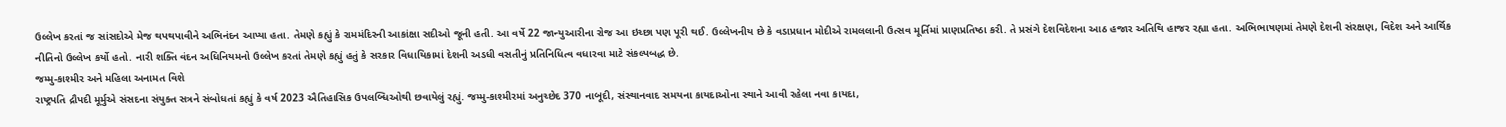ઉલ્લેખ કરતાં જ સાંસદોએ મેજ થપથપાવીને અભિનંદન આપ્યા હતા. તેમણે કહ્યું કે રામમંદિરની આકાંક્ષા સદીઓ જૂની હતી. આ વર્ષે 22 જાન્યુઆરીના રોજ આ ઇચ્છા પણ પૂરી થઈ. ઉલ્લેખનીય છે કે વડાપ્રધાન મોદીએ રામલલાની ઉત્સવ મૂર્તિમાં પ્રાણપ્રતિષ્ઠા કરી. તે પ્રસંગે દેશવિદેશના આઠ હજાર અતિથિ હાજર રહ્યા હતા. અભિભાષણમાં તેમણે દેશની સંરક્ષણ, વિદેશ અને આર્થિક નીતિનો ઉલ્લેખ કર્યો હતો. નારી શક્તિ વંદન અધિનિયમનો ઉલ્લેખ કરતાં તેમણે કહ્યું હતું કે સરકાર વિધાયિકામાં દેશની અડધી વસતીનું પ્રતિનિધિત્વ વધારવા માટે સંકલ્પબદ્ધ છે.
જમ્મુ-કાશ્મીર અને મહિલા અનામત વિશે
રાષ્ટ્રપતિ દ્રૌપદી મૂર્મુએ સંસદના સંયુક્ત સત્રને સંબોધતાં કહ્યું કે વર્ષ 2023 ઐતિહાસિક ઉપલબ્ધિઓથી છવાયેલું રહ્યું. જમ્મુ-કાશ્મીરમાં અનુચ્છેદ 370 નાબૂદી, સંસ્થાનવાદ સમયના કાયદાઓના સ્થાને આવી રહેલા નવા કાયદા,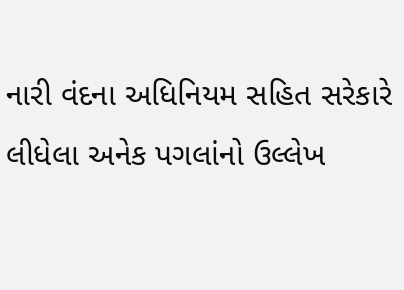નારી વંદના અધિનિયમ સહિત સરેકારે લીધેલા અનેક પગલાંનો ઉલ્લેખ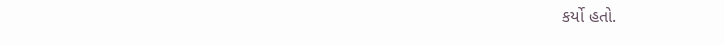કર્યો હતો.